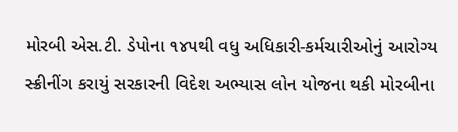મોરબી એસ.ટી. ડેપોના ૧૪૫થી વધુ અધિકારી-કર્મચારીઓનું આરોગ્ય સ્ક્રીનીંગ કરાયું સરકારની વિદેશ અભ્યાસ લોન યોજના થકી મોરબીના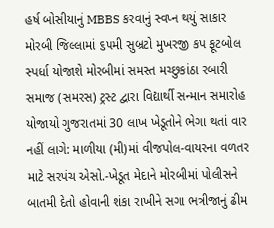હર્ષ બોસીયાનું MBBS કરવાનું સ્વપ્ન થયું સાકાર મોરબી જિલ્લામાં ૬૫મી સુબ્રટો મુખરજી કપ ફૂટબોલ સ્પર્ધા યોજાશે મોરબીમાં સમસ્ત મચ્છુકાંઠા રબારી સમાજ (સમરસ) ટ્રસ્ટ દ્વારા વિદ્યાર્થી સન્માન સમારોહ યોજાયો ગુજરાતમાં 30 લાખ ખેડૂતોને ભેગા થતાં વાર નહીં લાગે: માળીયા (મી)માં વીજપોલ-વાયરના વળતર માટે સરપંચ એસો.-ખેડૂત મેદાને મોરબીમાં પોલીસને બાતમી દેતો હોવાની શંકા રાખીને સગા ભત્રીજાનું ઢીમ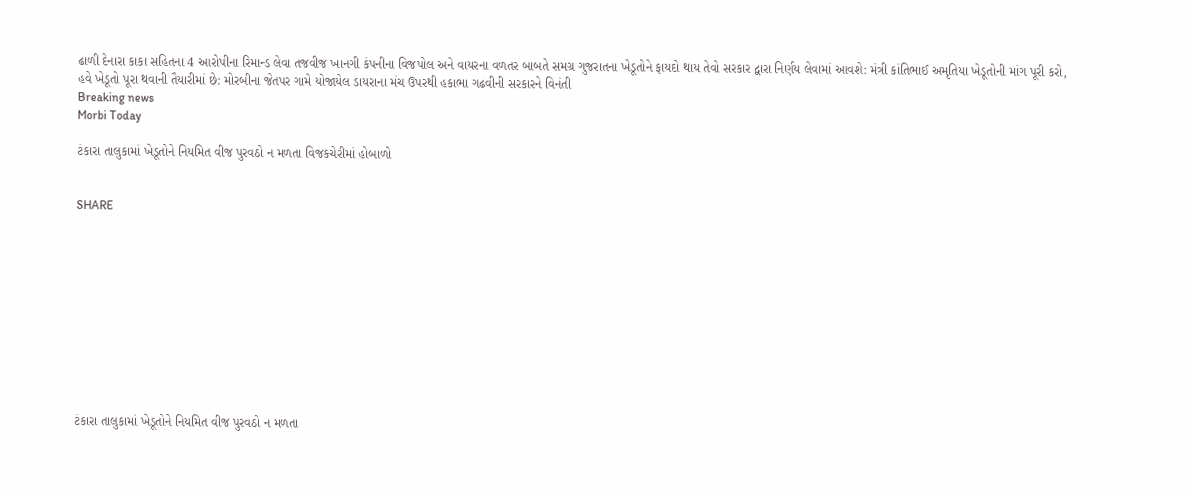ઢાળી દેનારા કાકા સહિતના 4 આરોપીના રિમાન્ડ લેવા તજવીજ ખાનગી કંપનીના વિજપોલ અને વાયરના વળતર બાબતે સમગ્ર ગુજરાતના ખેડૂતોને ફાયદો થાય તેવો સરકાર દ્વારા નિર્ણય લેવામાં આવશે: મંત્રી કાંતિભાઈ અમૃતિયા ખેડૂતોની માંગ પૂરી કરો, હવે ખેડૂતો પૂરા થવાની તૈયારીમાં છે: મોરબીના જેતપર ગામે યોજાયેલ ડાયરાના મંચ ઉપરથી હકાભા ગઢવીની સરકારને વિનંતી
Breaking news
Morbi Today

ટંકારા તાલુકામાં ખેડૂતોને નિયમિત વીજ પુરવઠો ન મળતા વિજકચેરીમાં હોબાળો


SHARE











ટંકારા તાલુકામાં ખેડૂતોને નિયમિત વીજ પુરવઠો ન મળતા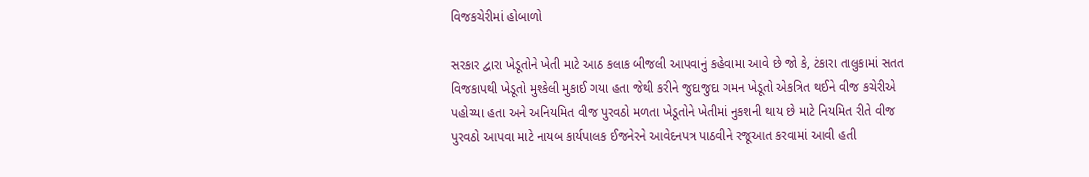વિજકચેરીમાં હોબાળો

સરકાર દ્વારા ખેડૂતોને ખેતી માટે આઠ કલાક બીજલી આપવાનું કહેવામા આવે છે જો કે, ટંકારા તાલુકામાં સતત વિજકાપથી ખેડૂતો મુશ્કેલી મુકાઈ ગયા હતા જેથી કરીને જુદાજુદા ગમન ખેડૂતો એકત્રિત થઈને વીજ કચેરીએ પહોચ્યા હતા અને અનિયમિત વીજ પુરવઠો મળતા ખેડૂતોને ખેતીમાં નુકશની થાય છે માટે નિયમિત રીતે વીજ પુરવઠો આપવા માટે નાયબ કાર્યપાલક ઈજનેરને આવેદનપત્ર પાઠવીને રજૂઆત કરવામાં આવી હતી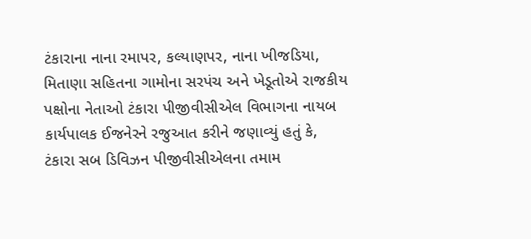ટંકારાના નાના રમાપર, કલ્યાણપર, નાના ખીજડિયા, મિતાણા સહિતના ગામોના સરપંચ અને ખેડૂતોએ રાજકીય પક્ષોના નેતાઓ ટંકારા પીજીવીસીએલ વિભાગના નાયબ કાર્યપાલક ઈજનેરને રજુઆત કરીને જણાવ્યું હતું કે, ટંકારા સબ ડિવિઝન પીજીવીસીએલના તમામ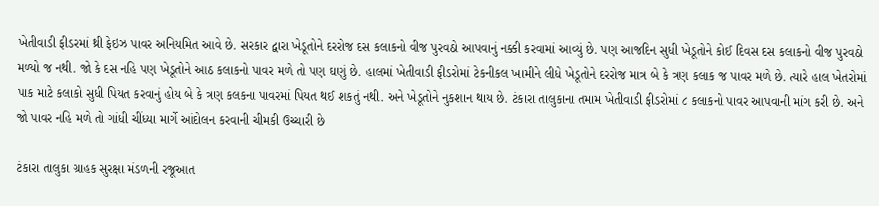ખેતીવાડી ફીડરમાં થ્રી ફેઇઝ પાવર અનિયમિત આવે છે. સરકાર દ્વારા ખેડૂતોને દરરોજ દસ કલાકનો વીજ પુરવઠો આપવાનું નક્કી કરવામાં આવ્યું છે. પણ આજદિન સુધી ખેડૂતોને કોઈ દિવસ દસ કલાકનો વીજ પુરવઠો મળ્યો જ નથી. જો કે દસ નહિ પણ ખેડૂતોને આઠ કલાકનો પાવર મળે તો પણ ઘણું છે. હાલમાં ખેતીવાડી ફીડરોમાં ટેકનીકલ ખામીને લીધે ખેડૂતોને દરરોજ માત્ર બે કે ત્રણ કલાક જ પાવર મળે છે. ત્યારે હાલ ખેતરોમાં પાક માટે કલાકો સુધી પિયત કરવાનું હોય બે કે ત્રણ કલકના પાવરમાં પિયત થઈ શકતું નથી. અને ખેડૂતોને નુકશાન થાય છે. ટંકારા તાલુકાના તમામ ખેતીવાડી ફીડરોમાં ૮ કલાકનો પાવર આપવાની માંગ કરી છે. અને જો પાવર નહિ મળે તો ગાંધી ચીંધ્યા માર્ગે આંદોલન કરવાની ચીમકી ઉચ્ચારી છે

ટંકારા તાલુકા ગ્રાહક સુરક્ષા મંડળની રજૂઆત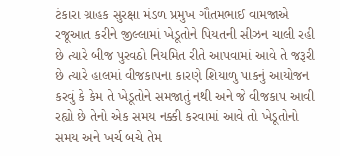ટંકારા ગ્રાહક સુરક્ષા મંડળ પ્રમુખ ગૌતમભાઈ વામજાએ રજૂઆત કરીને જીલ્લામાં ખેડૂતોને પિયતની સીઝન ચાલી રહી છે ત્યારે બીજ પુરવઠો નિયમિત રીતે આપવામાં આવે તે જરૂરી છે ત્યારે હાલમાં વીજકાપના કારણે શિયાળુ પાકનું આયોજન કરવું કે કેમ તે ખેડૂતોને સમજાતું નથી અને જે વીજકાપ આવી રહ્યો છે તેનો એક સમય નક્કી કરવામાં આવે તો ખેડૂતોનો સમય અને ખર્ચ બચે તેમ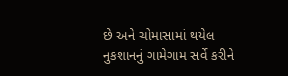છે અને ચોમાસામાં થયેલ નુકશાનનું ગામેગામ સર્વે કરીને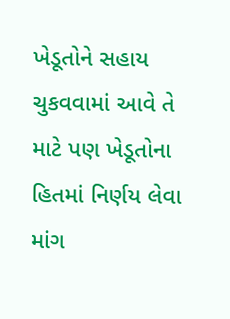ખેડૂતોને સહાય ચુકવવામાં આવે તે માટે પણ ખેડૂતોના હિતમાં નિર્ણય લેવા માંગ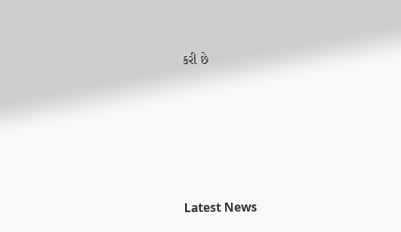કરી છે






Latest News